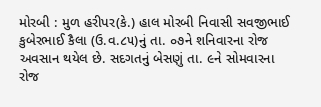મોરબી : મુળ હરીપર(કે.) હાલ મોરબી નિવાસી સવજીભાઈ કુબેરભાઈ કૈલા (ઉ.વ.૮૫)નું તા. ૦૭ને શનિવારના રોજ અવસાન થયેલ છે. સદગતનું બેસણું તા. ૯ને સોમવારના રોજ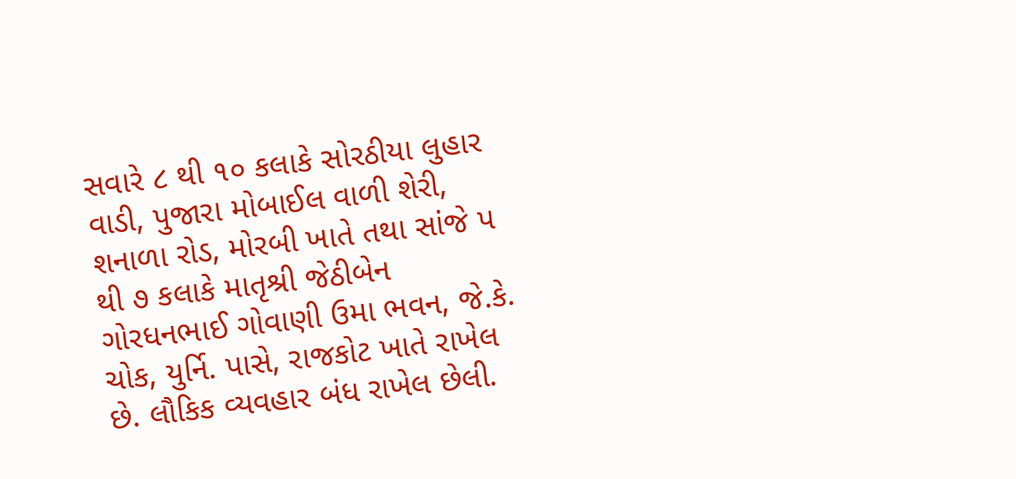સવારે ૮ થી ૧૦ કલાકે સોરઠીયા લુહાર વાડી, પુજારા મોબાઈલ વાળી શેરી, શનાળા રોડ, મોરબી ખાતે તથા સાંજે પ થી ૭ કલાકે માતૃશ્રી જેઠીબેન ગોરધનભાઈ ગોવાણી ઉમા ભવન, જે.કે. ચોક, યુર્નિ. પાસે, રાજકોટ ખાતે રાખેલ છે. લૌકિક વ્યવહાર બંધ રાખેલ છેલી.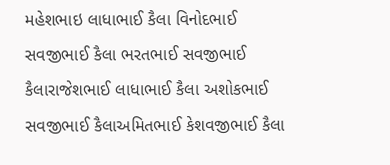મહેશભાઇ લાધાભાઈ કૈલા વિનોદભાઈ સવજીભાઈ કૈલા ભરતભાઈ સવજીભાઈ કૈલારાજેશભાઈ લાધાભાઈ કૈલા અશોકભાઈ સવજીભાઈ કૈલાઅમિતભાઈ કેશવજીભાઈ કૈલા